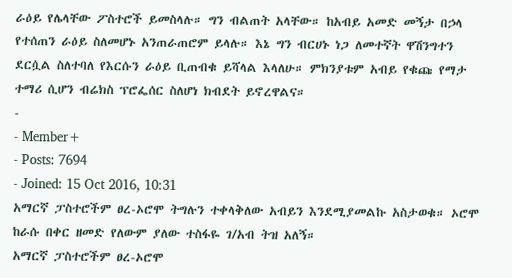ራዕይ የሌላቸው ፖስተሮች ይመስላሉ። ግን ብልጠት አላቸው። ከአብይ አመድ መኝታ በኃላ የተሰጠን ራዕይ ስለመሆኑ አንጠራጠሮም ይላሉ። እኔ ግን ብርሀኑ ነጋ ለመተኛት ዋሽንግተን ደርሷል ስለተባለ የእርሱን ራዕይ ቢጠብቁ ይሻላል እላለሁ። ምክንያቱም አብይ የቁጩ የማታ ተማሪ ሲሆን ብሬክስ ፕሮፌሰር ስለሆነ ክብደት ይኖረዋልና።
-
- Member+
- Posts: 7694
- Joined: 15 Oct 2016, 10:31
አማርኛ ፓስተሮችም ፀረ-ኦሮሞ ትግሉን ተቀላቅለው አብይን እንደሚያመልኩ አስታወቁ። ኦሮሞ ከራሱ በቀር ዘመድ የለውም ያለው ተስፋዬ ገ/አብ ትዝ አለኝ።
አማርኛ ፓስተሮችም ፀረ-ኦሮሞ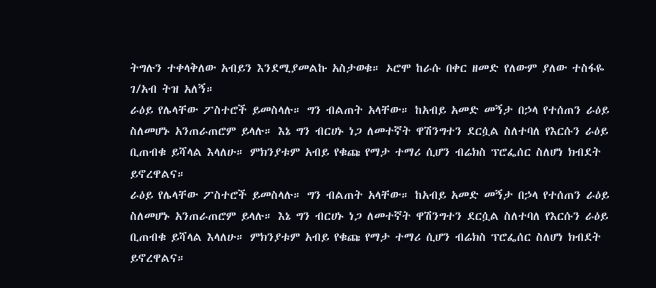ትግሉን ተቀላቅለው አብይን እንደሚያመልኩ አስታወቁ። ኦሮሞ ከራሱ በቀር ዘመድ የለውም ያለው ተስፋዬ ገ/አብ ትዝ አለኝ።
ራዕይ የሌላቸው ፖስተሮች ይመስላሉ። ግን ብልጠት አላቸው። ከአብይ አመድ መኝታ በኃላ የተሰጠን ራዕይ ስለመሆኑ አንጠራጠሮም ይላሉ። እኔ ግን ብርሀኑ ነጋ ለመተኛት ዋሽንግተን ደርሷል ስለተባለ የእርሱን ራዕይ ቢጠብቁ ይሻላል እላለሁ። ምክንያቱም አብይ የቁጩ የማታ ተማሪ ሲሆን ብሬክስ ፕሮፌሰር ስለሆነ ክብደት ይኖረዋልና።
ራዕይ የሌላቸው ፖስተሮች ይመስላሉ። ግን ብልጠት አላቸው። ከአብይ አመድ መኝታ በኃላ የተሰጠን ራዕይ ስለመሆኑ አንጠራጠሮም ይላሉ። እኔ ግን ብርሀኑ ነጋ ለመተኛት ዋሽንግተን ደርሷል ስለተባለ የእርሱን ራዕይ ቢጠብቁ ይሻላል እላለሁ። ምክንያቱም አብይ የቁጩ የማታ ተማሪ ሲሆን ብሬክስ ፕሮፌሰር ስለሆነ ክብደት ይኖረዋልና።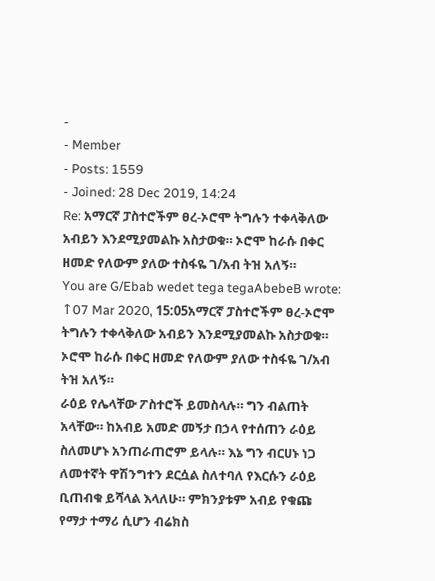-
- Member
- Posts: 1559
- Joined: 28 Dec 2019, 14:24
Re: አማርኛ ፓስተሮችም ፀረ-ኦሮሞ ትግሉን ተቀላቅለው አብይን እንደሚያመልኩ አስታወቁ። ኦሮሞ ከራሱ በቀር ዘመድ የለውም ያለው ተስፋዬ ገ/አብ ትዝ አለኝ።
You are G/Ebab wedet tega tegaAbebeB wrote: ↑07 Mar 2020, 15:05አማርኛ ፓስተሮችም ፀረ-ኦሮሞ ትግሉን ተቀላቅለው አብይን እንደሚያመልኩ አስታወቁ። ኦሮሞ ከራሱ በቀር ዘመድ የለውም ያለው ተስፋዬ ገ/አብ ትዝ አለኝ።
ራዕይ የሌላቸው ፖስተሮች ይመስላሉ። ግን ብልጠት አላቸው። ከአብይ አመድ መኝታ በኃላ የተሰጠን ራዕይ ስለመሆኑ አንጠራጠሮም ይላሉ። እኔ ግን ብርሀኑ ነጋ ለመተኛት ዋሽንግተን ደርሷል ስለተባለ የእርሱን ራዕይ ቢጠብቁ ይሻላል እላለሁ። ምክንያቱም አብይ የቁጩ የማታ ተማሪ ሲሆን ብሬክስ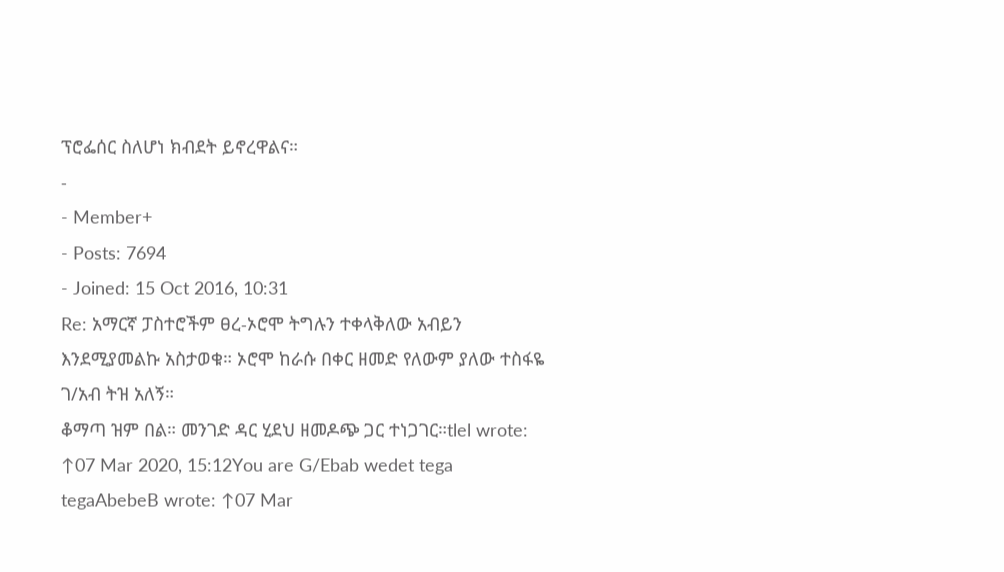ፕሮፌሰር ስለሆነ ክብደት ይኖረዋልና።
-
- Member+
- Posts: 7694
- Joined: 15 Oct 2016, 10:31
Re: አማርኛ ፓስተሮችም ፀረ-ኦሮሞ ትግሉን ተቀላቅለው አብይን እንደሚያመልኩ አስታወቁ። ኦሮሞ ከራሱ በቀር ዘመድ የለውም ያለው ተስፋዬ ገ/አብ ትዝ አለኝ።
ቆማጣ ዝም በል። መንገድ ዳር ሂደህ ዘመዶጭ ጋር ተነጋገር።tlel wrote: ↑07 Mar 2020, 15:12You are G/Ebab wedet tega tegaAbebeB wrote: ↑07 Mar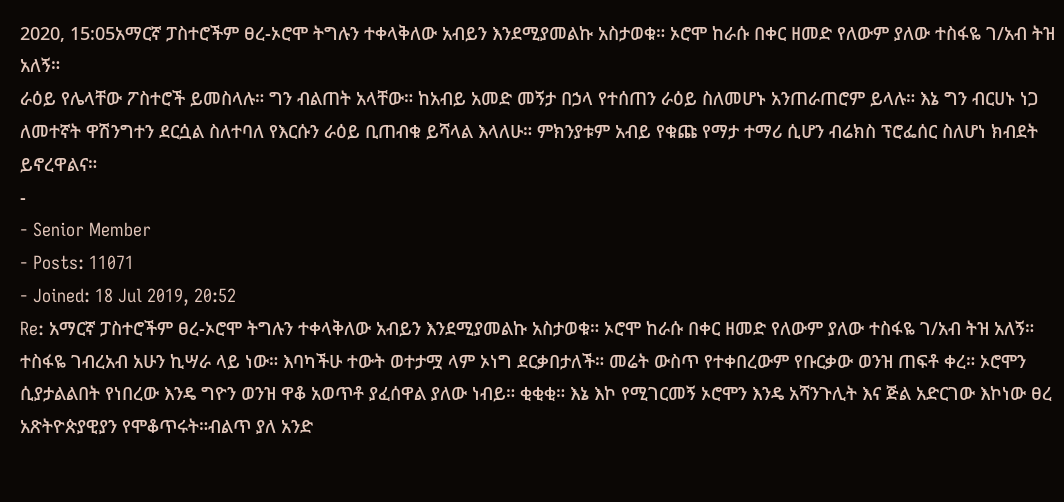2020, 15:05አማርኛ ፓስተሮችም ፀረ-ኦሮሞ ትግሉን ተቀላቅለው አብይን እንደሚያመልኩ አስታወቁ። ኦሮሞ ከራሱ በቀር ዘመድ የለውም ያለው ተስፋዬ ገ/አብ ትዝ አለኝ።
ራዕይ የሌላቸው ፖስተሮች ይመስላሉ። ግን ብልጠት አላቸው። ከአብይ አመድ መኝታ በኃላ የተሰጠን ራዕይ ስለመሆኑ አንጠራጠሮም ይላሉ። እኔ ግን ብርሀኑ ነጋ ለመተኛት ዋሽንግተን ደርሷል ስለተባለ የእርሱን ራዕይ ቢጠብቁ ይሻላል እላለሁ። ምክንያቱም አብይ የቁጩ የማታ ተማሪ ሲሆን ብሬክስ ፕሮፌሰር ስለሆነ ክብደት ይኖረዋልና።
-
- Senior Member
- Posts: 11071
- Joined: 18 Jul 2019, 20:52
Re: አማርኛ ፓስተሮችም ፀረ-ኦሮሞ ትግሉን ተቀላቅለው አብይን እንደሚያመልኩ አስታወቁ። ኦሮሞ ከራሱ በቀር ዘመድ የለውም ያለው ተስፋዬ ገ/አብ ትዝ አለኝ።
ተስፋዬ ገብረአብ አሁን ኪሣራ ላይ ነው። እባካችሁ ተውት ወተታሟ ላም ኦነግ ደርቃበታለች። መሬት ውስጥ የተቀበረውም የቡርቃው ወንዝ ጠፍቶ ቀረ። ኦሮሞን ሲያታልልበት የነበረው እንዴ ግዮን ወንዝ ዋቆ አወጥቶ ያፈሰዋል ያለው ነብይ። ቂቂቂ። እኔ እኮ የሚገርመኝ ኦሮሞን እንዴ አሻንጉሊት እና ጅል አድርገው እኮነው ፀረ አጽትዮጵያዊያን የሞቆጥሩት።ብልጥ ያለ አንድ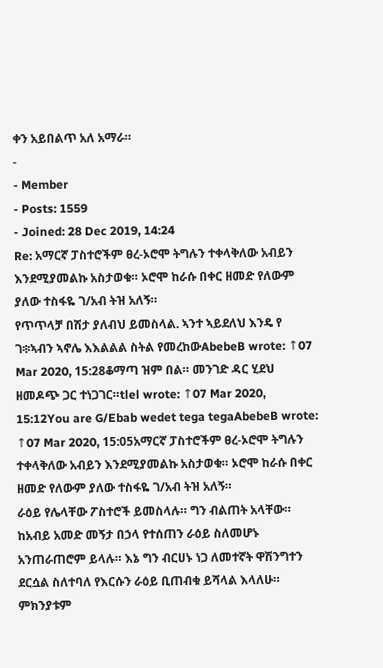ቀን አይበልጥ አለ አማራ።
-
- Member
- Posts: 1559
- Joined: 28 Dec 2019, 14:24
Re: አማርኛ ፓስተሮችም ፀረ-ኦሮሞ ትግሉን ተቀላቅለው አብይን እንደሚያመልኩ አስታወቁ። ኦሮሞ ከራሱ በቀር ዘመድ የለውም ያለው ተስፋዬ ገ/አብ ትዝ አለኝ።
የጥጥላቻ በሽታ ያለብህ ይመስላል. ኣንተ ኣይደለህ እንዴ የ ገ፨ኣብን ኣኖሌ እእልልል ስትል የመረከውAbebeB wrote: ↑07 Mar 2020, 15:28ቆማጣ ዝም በል። መንገድ ዳር ሂደህ ዘመዶጭ ጋር ተነጋገር።tlel wrote: ↑07 Mar 2020, 15:12You are G/Ebab wedet tega tegaAbebeB wrote: ↑07 Mar 2020, 15:05አማርኛ ፓስተሮችም ፀረ-ኦሮሞ ትግሉን ተቀላቅለው አብይን እንደሚያመልኩ አስታወቁ። ኦሮሞ ከራሱ በቀር ዘመድ የለውም ያለው ተስፋዬ ገ/አብ ትዝ አለኝ።
ራዕይ የሌላቸው ፖስተሮች ይመስላሉ። ግን ብልጠት አላቸው። ከአብይ አመድ መኝታ በኃላ የተሰጠን ራዕይ ስለመሆኑ አንጠራጠሮም ይላሉ። እኔ ግን ብርሀኑ ነጋ ለመተኛት ዋሽንግተን ደርሷል ስለተባለ የእርሱን ራዕይ ቢጠብቁ ይሻላል እላለሁ። ምክንያቱም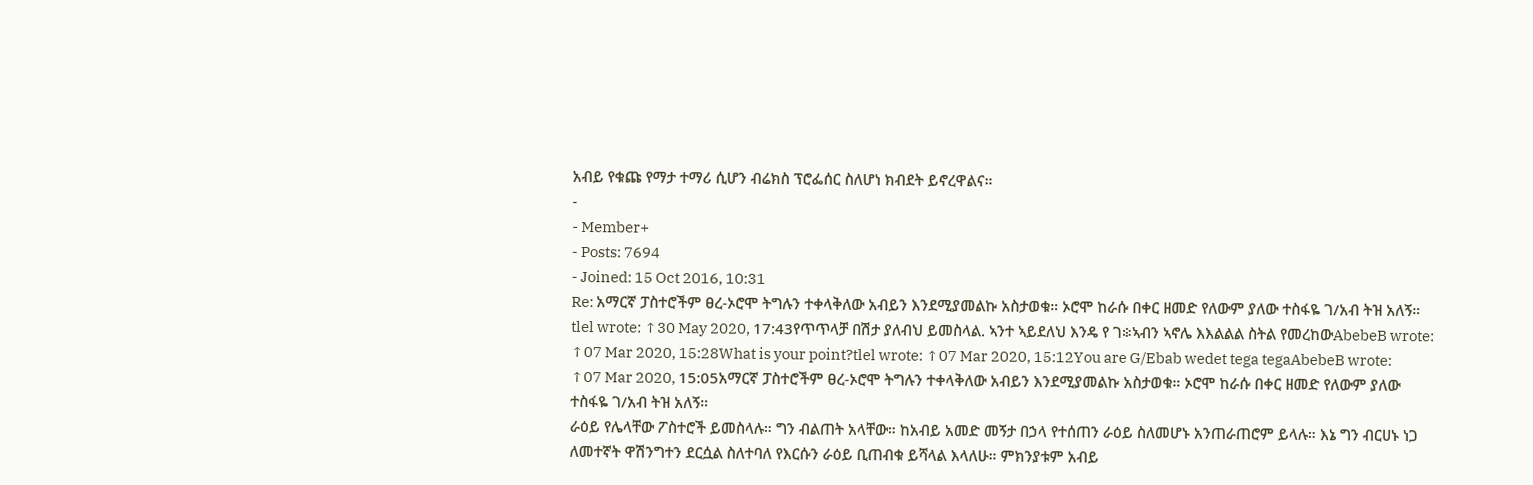አብይ የቁጩ የማታ ተማሪ ሲሆን ብሬክስ ፕሮፌሰር ስለሆነ ክብደት ይኖረዋልና።
-
- Member+
- Posts: 7694
- Joined: 15 Oct 2016, 10:31
Re: አማርኛ ፓስተሮችም ፀረ-ኦሮሞ ትግሉን ተቀላቅለው አብይን እንደሚያመልኩ አስታወቁ። ኦሮሞ ከራሱ በቀር ዘመድ የለውም ያለው ተስፋዬ ገ/አብ ትዝ አለኝ።
tlel wrote: ↑30 May 2020, 17:43የጥጥላቻ በሽታ ያለብህ ይመስላል. ኣንተ ኣይደለህ እንዴ የ ገ፨ኣብን ኣኖሌ እእልልል ስትል የመረከውAbebeB wrote: ↑07 Mar 2020, 15:28What is your point?tlel wrote: ↑07 Mar 2020, 15:12You are G/Ebab wedet tega tegaAbebeB wrote: ↑07 Mar 2020, 15:05አማርኛ ፓስተሮችም ፀረ-ኦሮሞ ትግሉን ተቀላቅለው አብይን እንደሚያመልኩ አስታወቁ። ኦሮሞ ከራሱ በቀር ዘመድ የለውም ያለው ተስፋዬ ገ/አብ ትዝ አለኝ።
ራዕይ የሌላቸው ፖስተሮች ይመስላሉ። ግን ብልጠት አላቸው። ከአብይ አመድ መኝታ በኃላ የተሰጠን ራዕይ ስለመሆኑ አንጠራጠሮም ይላሉ። እኔ ግን ብርሀኑ ነጋ ለመተኛት ዋሽንግተን ደርሷል ስለተባለ የእርሱን ራዕይ ቢጠብቁ ይሻላል እላለሁ። ምክንያቱም አብይ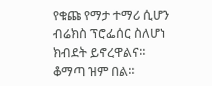የቁጩ የማታ ተማሪ ሲሆን ብሬክስ ፕሮፌሰር ስለሆነ ክብደት ይኖረዋልና።
ቆማጣ ዝም በል።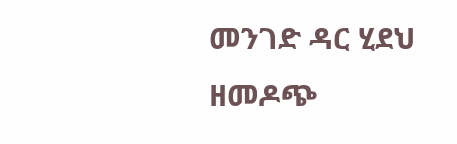መንገድ ዳር ሂደህ ዘመዶጭ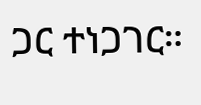ጋር ተነጋገር።